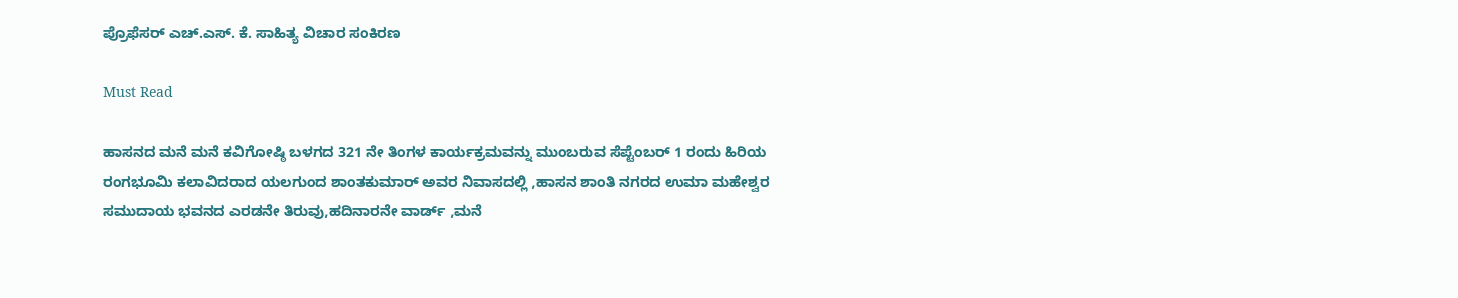ಪ್ರೊಫೆಸರ್ ಎಚ್.ಎಸ್. ಕೆ. ಸಾಹಿತ್ಯ ವಿಚಾರ ಸಂಕಿರಣ

Must Read

ಹಾಸನದ ಮನೆ ಮನೆ ಕವಿಗೋಷ್ಠಿ ಬಳಗದ 321 ನೇ ತಿಂಗಳ ಕಾರ್ಯಕ್ರಮವನ್ನು ಮುಂಬರುವ ಸೆಪ್ಟೆಂಬರ್ 1 ರಂದು ಹಿರಿಯ ರಂಗಭೂಮಿ ಕಲಾವಿದರಾದ ಯಲಗುಂದ ಶಾಂತಕುಮಾರ್ ಅವರ ನಿವಾಸದಲ್ಲಿ ,ಹಾಸನ ಶಾಂತಿ ನಗರದ ಉಮಾ ಮಹೇಶ್ವರ ಸಮುದಾಯ ಭವನದ ಎರಡನೇ ತಿರುವು,ಹದಿನಾರನೇ ವಾರ್ಡ್ ,ಮನೆ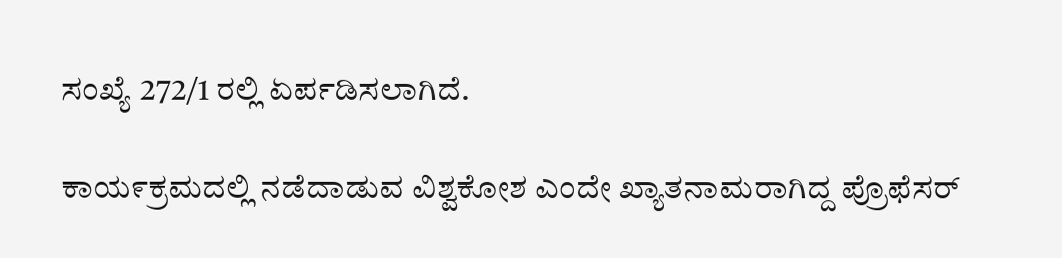ಸಂಖ್ಯೆ 272/1 ರಲ್ಲಿ ಏರ್ಪಡಿಸಲಾಗಿದೆ.

ಕಾಯ೯ಕ್ರಮದಲ್ಲಿ ನಡೆದಾಡುವ ವಿಶ್ವಕೋಶ ಎಂದೇ ಖ್ಯಾತನಾಮರಾಗಿದ್ದ ಪ್ರೊಫೆಸರ್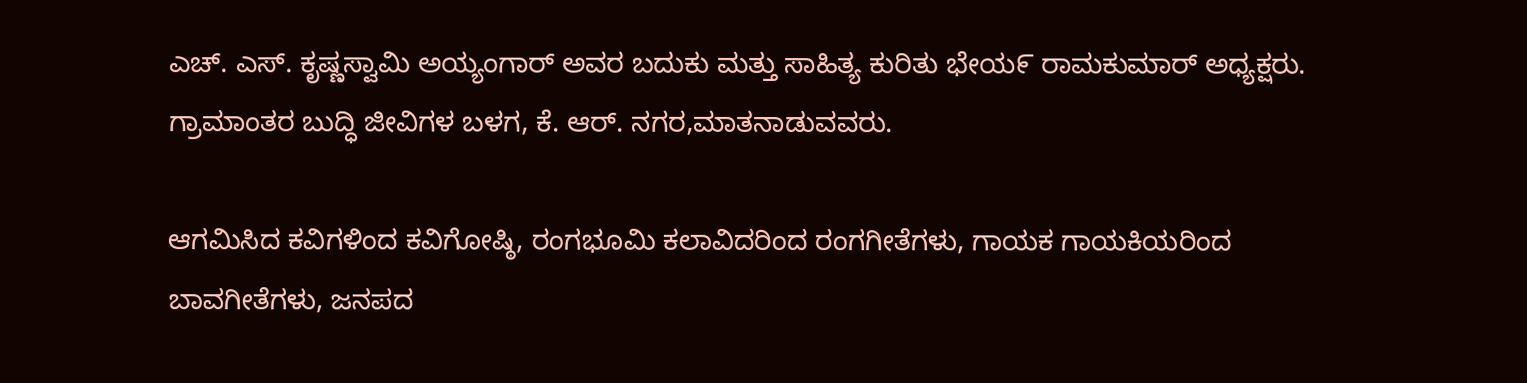ಎಚ್. ಎಸ್. ಕೃಷ್ಣಸ್ವಾಮಿ ಅಯ್ಯಂಗಾರ್ ಅವರ ಬದುಕು ಮತ್ತು ಸಾಹಿತ್ಯ ಕುರಿತು ಭೇಯ೯ ರಾಮಕುಮಾರ್ ಅಧ್ಯಕ್ಷರು. ಗ್ರಾಮಾಂತರ ಬುದ್ಧಿ ಜೀವಿಗಳ ಬಳಗ, ಕೆ. ಆರ್. ನಗರ,ಮಾತನಾಡುವವರು.

ಆಗಮಿಸಿದ ಕವಿಗಳಿಂದ ಕವಿಗೋಷ್ಠಿ, ರಂಗಭೂಮಿ ಕಲಾವಿದರಿಂದ ರಂಗಗೀತೆಗಳು, ಗಾಯಕ ಗಾಯಕಿಯರಿಂದ ಬಾವಗೀತೆಗಳು, ಜನಪದ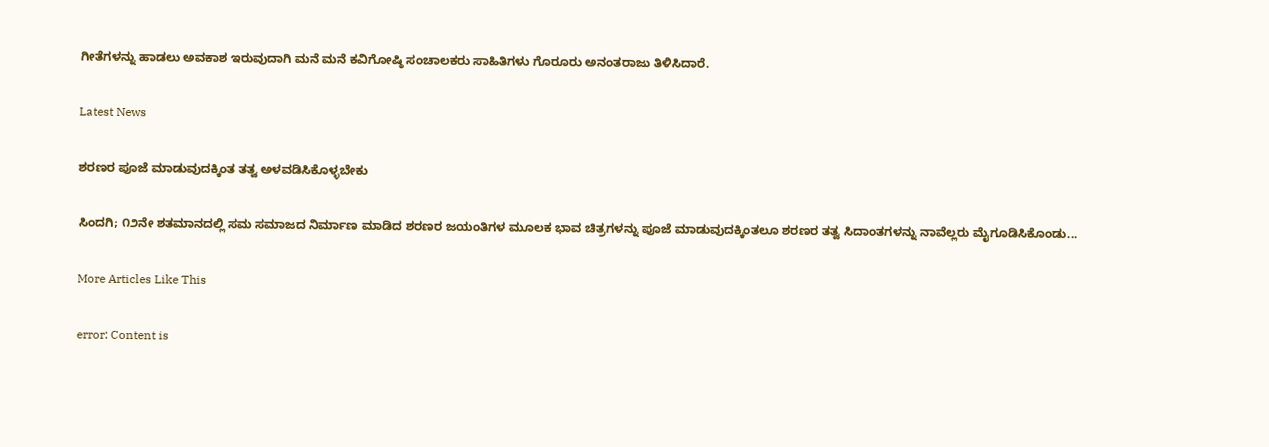ಗೀತೆಗಳನ್ನು ಹಾಡಲು ಅವಕಾಶ ಇರುವುದಾಗಿ ಮನೆ ಮನೆ ಕವಿಗೋಷ್ಠಿ ಸಂಚಾಲಕರು ಸಾಹಿತಿಗಳು ಗೊರೂರು ಅನಂತರಾಜು ತಿಳಿಸಿದಾರೆ.

Latest News

ಶರಣರ ಪೂಜೆ ಮಾಡುವುದಕ್ಕಿಂತ ತತ್ವ ಅಳವಡಿಸಿಕೊಳ್ಳಬೇಕು

ಸಿಂದಗಿ; ೧೨ನೇ ಶತಮಾನದಲ್ಲಿ ಸಮ ಸಮಾಜದ ನಿರ್ಮಾಣ ಮಾಡಿದ ಶರಣರ ಜಯಂತಿಗಳ ಮೂಲಕ ಭಾವ ಚಿತ್ರಗಳನ್ನು ಪೂಜೆ ಮಾಡುವುದಕ್ಕಿಂತಲೂ ಶರಣರ ತತ್ವ ಸಿದಾಂತಗಳನ್ನು ನಾವೆಲ್ಲರು ಮೈಗೂಡಿಸಿಕೊಂಡು...

More Articles Like This

error: Content is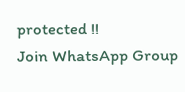protected !!
Join WhatsApp Group